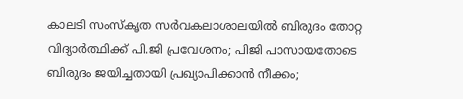കാലടി സംസ്കൃത സർവകലാശാലയില്‍ ബിരുദം തോറ്റ വിദ്യാർത്ഥിക്ക് പി.ജി പ്രവേശനം; പിജി പാസായതോടെ ബിരുദം ജയിച്ചതായി പ്രഖ്യാപിക്കാൻ നീക്കം;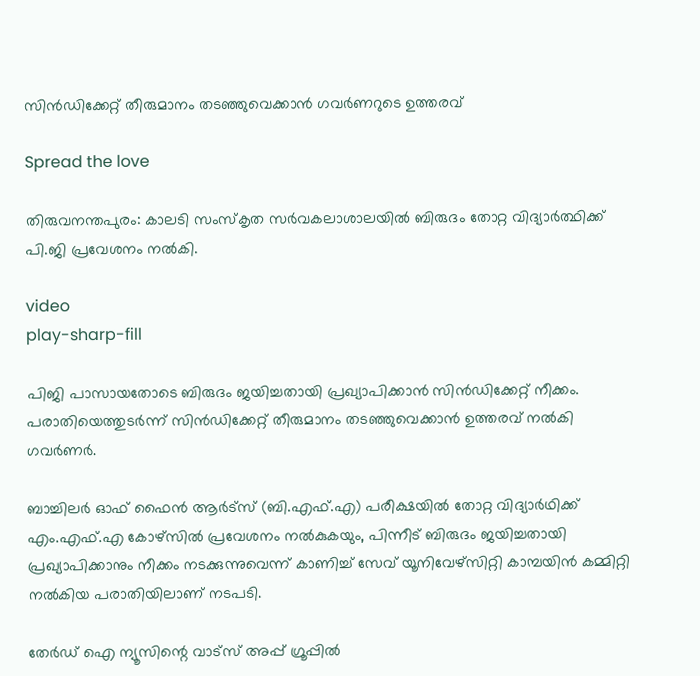സിൻഡിക്കേറ്റ് തീരുമാനം തടഞ്ഞുവെക്കാൻ ഗവര്‍ണറുടെ ഉത്തരവ്

Spread the love

തിരുവനന്തപുരം: കാലടി സംസ്കൃത സർവകലാശാലയില്‍ ബിരുദം തോറ്റ വിദ്യാർത്ഥിക്ക് പി.ജി പ്രവേശനം നല്‍കി.

video
play-sharp-fill

പിജി പാസായതോടെ ബിരുദം ജയിച്ചതായി പ്രഖ്യാപിക്കാൻ സിൻഡിക്കേറ്റ് നീക്കം.
പരാതിയെത്തുടർന്ന് സിൻഡിക്കേറ്റ് തീരുമാനം തടഞ്ഞുവെക്കാൻ ഉത്തരവ് നല്‍കി ഗവർണർ.

ബാച്ചിലർ ഓഫ് ഫൈൻ ആർട്സ് (ബി.എഫ്.എ) പരീക്ഷയില്‍ തോറ്റ വിദ്യാർഥിക്ക് എം.എഫ്.എ കോഴ്സില്‍ പ്രവേശനം നല്‍കുകയും, പിന്നീട് ബിരുദം ജയിച്ചതായി പ്രഖ്യാപിക്കാനും നീക്കം നടക്കുന്നുവെന്ന് കാണിച്ച്‌ സേവ് യൂനിവേഴ്സിറ്റി കാമ്പയിൻ കമ്മിറ്റി നല്‍കിയ പരാതിയിലാണ് നടപടി.

തേർഡ് ഐ ന്യൂസിന്റെ വാട്സ് അപ്പ് ഗ്രൂപ്പിൽ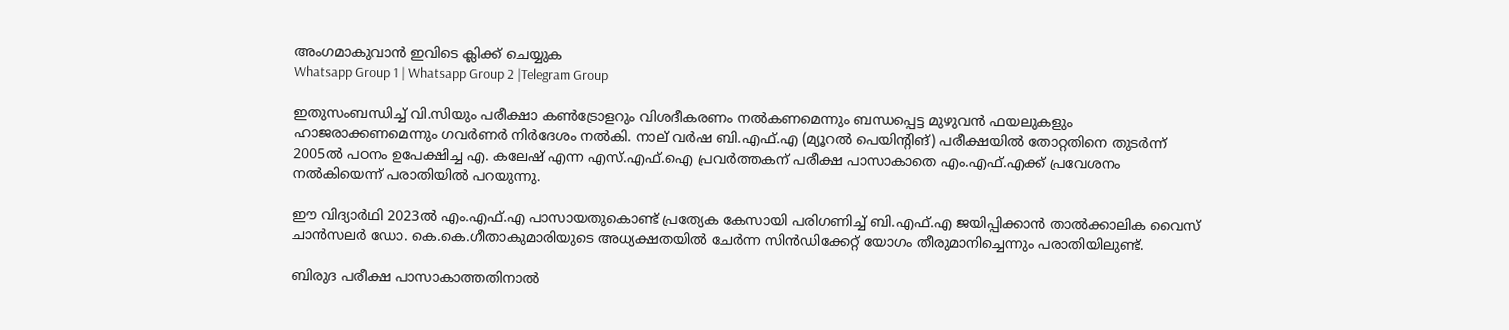അംഗമാകുവാൻ ഇവിടെ ക്ലിക്ക് ചെയ്യുക
Whatsapp Group 1 | Whatsapp Group 2 |Telegram Group

ഇതുസംബന്ധിച്ച്‌ വി.സിയും പരീക്ഷാ കണ്‍ട്രോളറും വിശദീകരണം നല്‍കണമെന്നും ബന്ധപ്പെട്ട മുഴുവൻ ഫയലുകളും ഹാജരാക്കണമെന്നും ഗവർണർ നിർദേശം നല്‍കി. നാല് വർഷ ബി.എഫ്.എ (മ്യൂറല്‍ പെയിന്‍റിങ്) പരീക്ഷയില്‍ തോറ്റതിനെ തുടർന്ന് 2005ല്‍ പഠനം ഉപേക്ഷിച്ച എ. കലേഷ് എന്ന എസ്.എഫ്.ഐ പ്രവർത്തകന് പരീക്ഷ പാസാകാതെ എം.എഫ്.എക്ക് പ്രവേശനം നല്‍കിയെന്ന് പരാതിയില്‍ പറയുന്നു.

ഈ വിദ്യാർഥി 2023ല്‍ എം.എഫ്.എ പാസായതുകൊണ്ട് പ്രത്യേക കേസായി പരിഗണിച്ച്‌ ബി.എഫ്.എ ജയിപ്പിക്കാൻ താല്‍ക്കാലിക വൈസ് ചാൻസലർ ഡോ. കെ.കെ.ഗീതാകുമാരിയുടെ അധ്യക്ഷതയില്‍ ചേർന്ന സിൻഡിക്കേറ്റ് യോഗം തീരുമാനിച്ചെന്നും പരാതിയിലുണ്ട്.

ബിരുദ പരീക്ഷ പാസാകാത്തതിനാല്‍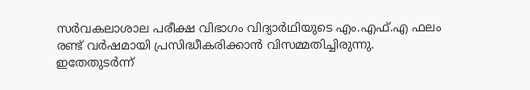സർവകലാശാല പരീക്ഷ വിഭാഗം വിദ്യാർഥിയുടെ എം.എഫ്.എ ഫലം രണ്ട് വർഷമായി പ്രസിദ്ധീകരിക്കാൻ വിസമ്മതിച്ചിരുന്നു.
ഇതേതുടർന്ന്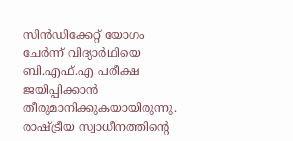സിൻഡിക്കേറ്റ് യോഗം ചേർന്ന് വിദ്യാർഥിയെ ബി.എഫ്.എ പരീക്ഷ ജയിപ്പിക്കാൻ തീരുമാനിക്കുകയായിരുന്നു. രാഷ്ട്രീയ സ്വാധീനത്തിന്റെ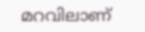മറവിലാണ്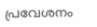പ്രവേശനം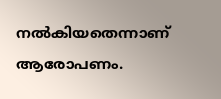നല്‍കിയതെന്നാണ് ആരോപണം.